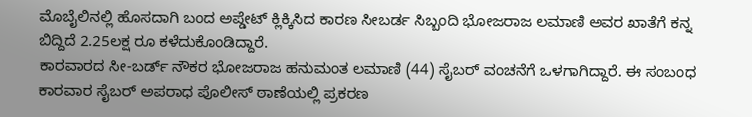ಮೊಬೈಲಿನಲ್ಲಿ ಹೊಸದಾಗಿ ಬಂದ ಅಪ್ಡೇಟ್ ಕ್ಲಿಕ್ಕಿಸಿದ ಕಾರಣ ಸೀಬರ್ಡ ಸಿಬ್ಬಂದಿ ಭೋಜರಾಜ ಲಮಾಣಿ ಅವರ ಖಾತೆಗೆ ಕನ್ನ ಬಿದ್ದಿದೆ 2.25ಲಕ್ಷ ರೂ ಕಳೆದುಕೊಂಡಿದ್ದಾರೆ.
ಕಾರವಾರದ ಸೀ-ಬರ್ಡ್ ನೌಕರ ಭೋಜರಾಜ ಹನುಮಂತ ಲಮಾಣಿ (44) ಸೈಬರ್ ವಂಚನೆಗೆ ಒಳಗಾಗಿದ್ದಾರೆ. ಈ ಸಂಬಂಧ ಕಾರವಾರ ಸೈಬರ್ ಅಪರಾಧ ಪೊಲೀಸ್ ಠಾಣೆಯಲ್ಲಿ ಪ್ರಕರಣ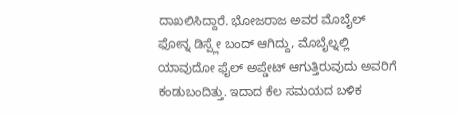ದಾಖಲಿಸಿದ್ದಾರೆ. ಭೋಜರಾಜ ಅವರ ಮೊಬೈಲ್ ಫೋನ್ನ ಡಿಸ್ಪ್ಲೇ ಬಂದ್ ಆಗಿದ್ದು, ಮೊಬೈಲ್ನಲ್ಲಿ ಯಾವುದೋ ಫೈಲ್ ಅಪ್ಡೇಟ್ ಆಗುತ್ತಿರುವುದು ಅವರಿಗೆ ಕಂಡುಬಂದಿತ್ತು. ಇದಾದ ಕೆಲ ಸಮಯದ ಬಳಿಕ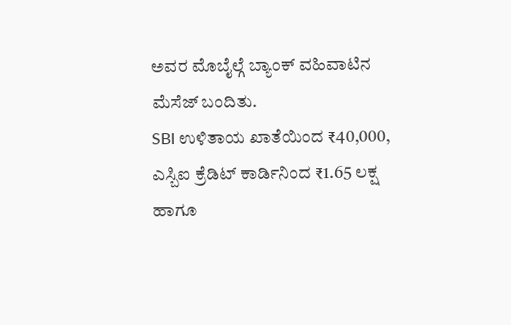ಅವರ ಮೊಬೈಲ್ಗೆ ಬ್ಯಾಂಕ್ ವಹಿವಾಟಿನ ಮೆಸೆಜ್ ಬಂದಿತು.
SBI ಉಳಿತಾಯ ಖಾತೆಯಿಂದ ₹40,000, ಎಸ್ಬಿಐ ಕ್ರೆಡಿಟ್ ಕಾರ್ಡಿನಿಂದ ₹1.65 ಲಕ್ಷ ಹಾಗೂ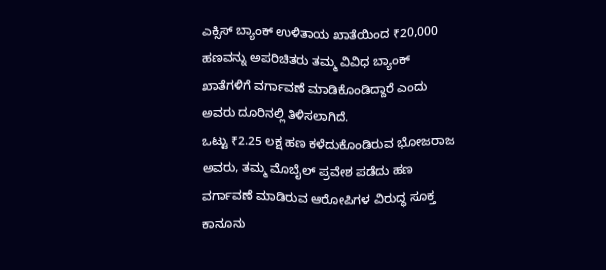ಎಕ್ಸಿಸ್ ಬ್ಯಾಂಕ್ ಉಳಿತಾಯ ಖಾತೆಯಿಂದ ₹20,000 ಹಣವನ್ನು ಅಪರಿಚಿತರು ತಮ್ಮ ವಿವಿಧ ಬ್ಯಾಂಕ್ ಖಾತೆಗಳಿಗೆ ವರ್ಗಾವಣೆ ಮಾಡಿಕೊಂಡಿದ್ದಾರೆ ಎಂದು ಅವರು ದೂರಿನಲ್ಲಿ ತಿಳಿಸಲಾಗಿದೆ.
ಒಟ್ಟು ₹2.25 ಲಕ್ಷ ಹಣ ಕಳೆದುಕೊಂಡಿರುವ ಭೋಜರಾಜ ಅವರು, ತಮ್ಮ ಮೊಬೈಲ್ ಪ್ರವೇಶ ಪಡೆದು ಹಣ ವರ್ಗಾವಣೆ ಮಾಡಿರುವ ಆರೋಪಿಗಳ ವಿರುದ್ಧ ಸೂಕ್ತ ಕಾನೂನು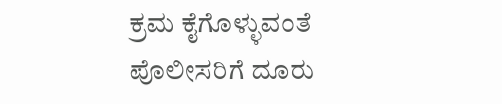ಕ್ರಮ ಕೈಗೊಳ್ಳುವಂತೆ ಪೊಲೀಸರಿಗೆ ದೂರು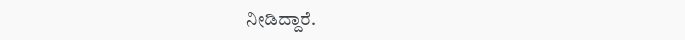ನೀಡಿದ್ದಾರೆ.